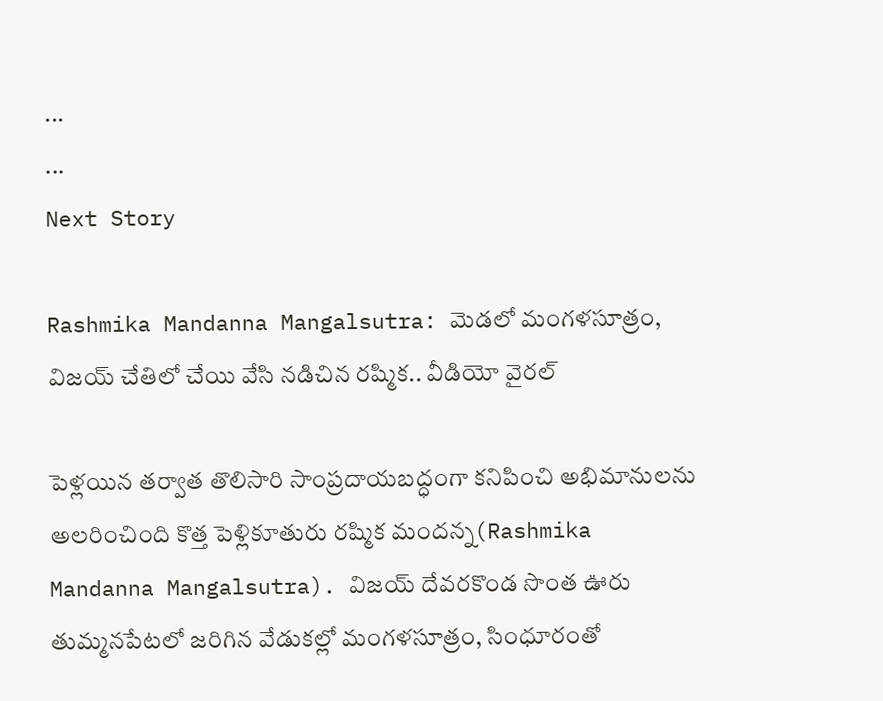...
...
Next Story

Rashmika Mandanna Mangalsutra: మెడలో మంగళసూత్రం, విజయ్ చేతిలో చేయి వేసి నడిచిన రష్మిక.. వీడియో వైరల్

పెళ్లయిన తర్వాత తొలిసారి సాంప్రదాయబద్ధంగా కనిపించి అభిమానులను అలరించింది కొత్త పెళ్లికూతురు రష్మిక మందన్న(Rashmika Mandanna Mangalsutra). విజయ్ దేవరకొండ సొంత ఊరు తుమ్మనపేటలో జరిగిన వేడుకల్లో మంగళసూత్రం, సింధూరంతో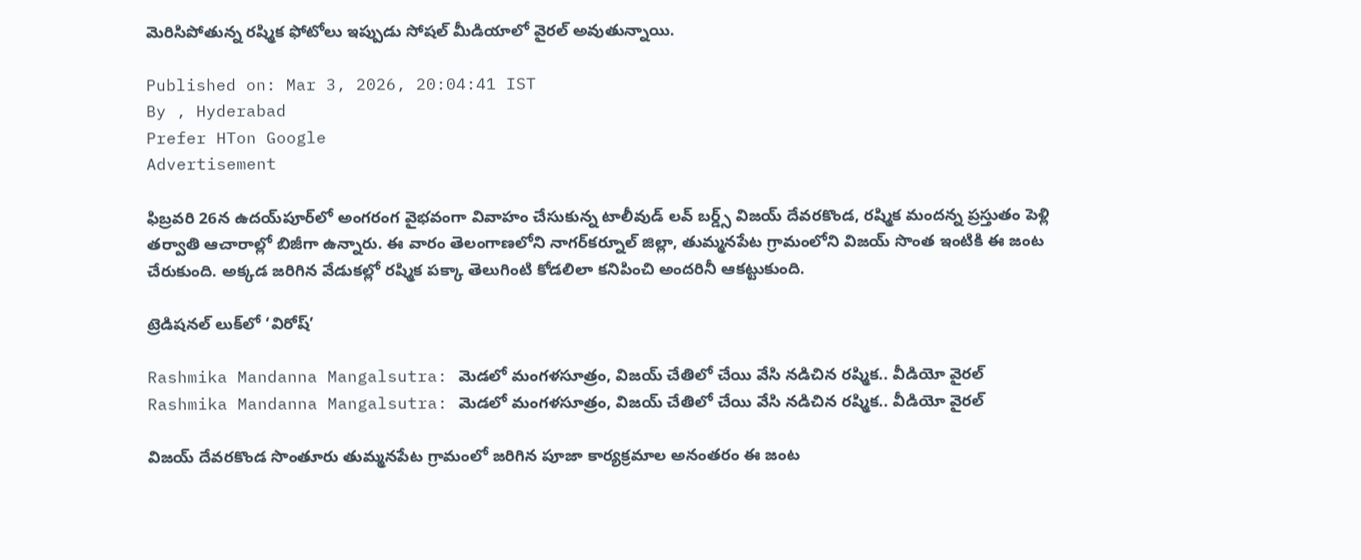మెరిసిపోతున్న రష్మిక ఫోటోలు ఇప్పుడు సోషల్ మీడియాలో వైరల్ అవుతున్నాయి.

Published on: Mar 3, 2026, 20:04:41 IST
By , Hyderabad
Prefer HTon Google
Advertisement

ఫిబ్రవరి 26న ఉదయ్‌పూర్‌లో అంగరంగ వైభవంగా వివాహం చేసుకున్న టాలీవుడ్ లవ్ బర్డ్స్ విజయ్ దేవరకొండ, రష్మిక మందన్న ప్రస్తుతం పెళ్లి తర్వాతి ఆచారాల్లో బిజీగా ఉన్నారు. ఈ వారం తెలంగాణలోని నాగర్‌కర్నూల్ జిల్లా, తుమ్మనపేట గ్రామంలోని విజయ్ సొంత ఇంటికి ఈ జంట చేరుకుంది. అక్కడ జరిగిన వేడుకల్లో రష్మిక పక్కా తెలుగింటి కోడలిలా కనిపించి అందరినీ ఆకట్టుకుంది.

ట్రెడిషనల్ లుక్‌లో ‘విరోష్’

Rashmika Mandanna Mangalsutra: మెడలో మంగళసూత్రం, విజయ్ చేతిలో చేయి వేసి నడిచిన రష్మిక.. వీడియో వైరల్
Rashmika Mandanna Mangalsutra: మెడలో మంగళసూత్రం, విజయ్ చేతిలో చేయి వేసి నడిచిన రష్మిక.. వీడియో వైరల్

విజయ్ దేవరకొండ సొంతూరు తుమ్మనపేట గ్రామంలో జరిగిన పూజా కార్యక్రమాల అనంతరం ఈ జంట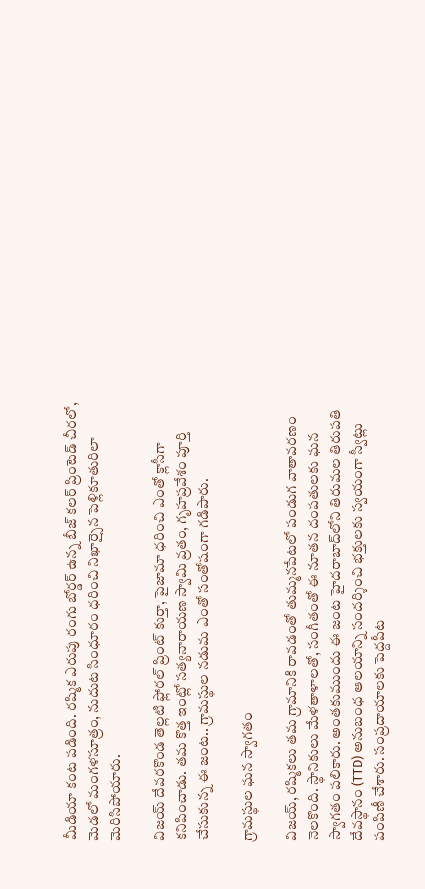మీడియా కంట పడింది. రష్మిక ఎరుపు రంగు బోర్డర్ ఉన్న బీజ్ కలర్ ప్రింటెడ్ చీరలో, మెడలో మంగళసూత్రం, నుదుట సింధూరం ధరించి నిఖార్సైన పెళ్లికూతురిలా మెరిసిపోయారు.

విజయ్ దేవరకొండ తెల్లటి ఫ్లోరల్ ప్రింట్ కుర్తా, పైజామా ధరించి ఎంతో క్లాసీగా కనిపించాడు. తమ కొత్త ఇంట్లో సత్యనారాయణ స్వామి వ్రతం, గృహప్రవేశం పూర్తి చేసుకున్న ఈ జంట.. గ్రామస్థుల నడుమ ఎంతో సంతోషంగా గడిపారు.

గ్రామస్థుల ఘన స్వాగతం

విజయ్, రష్మికలు తమ గ్రామానికి రావడంతో తుమ్మనపేటలో పండుగ వాతావరణం నెలకొంది. స్థానికులు మేళతాళాలతో, సంగీతంతో ఈ నూతన దంపతులకు ఘన స్వాగతం పలికారు. అంతకుముందు ఈ జంట హైదరాబాద్‌లోని తిరుమల తిరుపతి దేవస్థానం (TTD) అనుబంధ ఆలయాన్ని సందర్శించి భక్తులకు స్వయంగా స్వీట్లు పంపిణీ చేశారు. సంప్రదాయాలకు పెద్దపీట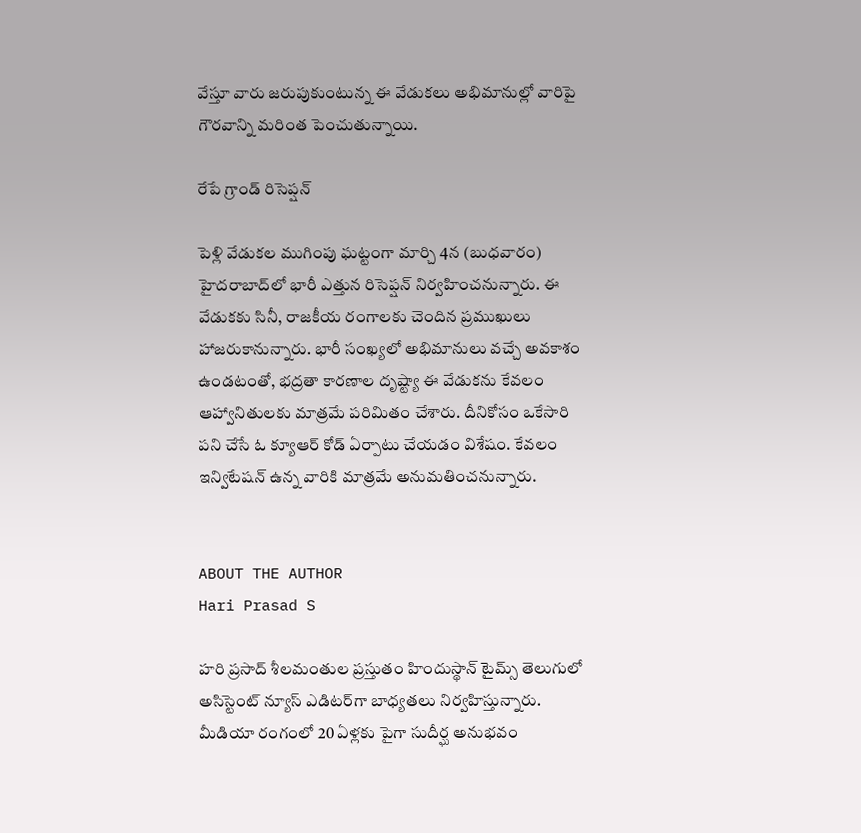వేస్తూ వారు జరుపుకుంటున్న ఈ వేడుకలు అభిమానుల్లో వారిపై గౌరవాన్ని మరింత పెంచుతున్నాయి.

రేపే గ్రాండ్ రిసెప్షన్

పెళ్లి వేడుకల ముగింపు ఘట్టంగా మార్చి 4న (బుధవారం) హైదరాబాద్‌లో భారీ ఎత్తున రిసెప్షన్ నిర్వహించనున్నారు. ఈ వేడుకకు సినీ, రాజకీయ రంగాలకు చెందిన ప్రముఖులు హాజరుకానున్నారు. భారీ సంఖ్యలో అభిమానులు వచ్చే అవకాశం ఉండటంతో, భద్రతా కారణాల దృష్ట్యా ఈ వేడుకను కేవలం ఆహ్వానితులకు మాత్రమే పరిమితం చేశారు. దీనికోసం ఒకేసారి పని చేసే ఓ క్యూఆర్ కోడ్ ఏర్పాటు చేయడం విశేషం. కేవలం ఇన్విటేషన్ ఉన్న వారికి మాత్రమే అనుమతించనున్నారు.


ABOUT THE AUTHOR
Hari Prasad S

హరి ప్రసాద్ శీలమంతుల ప్రస్తుతం హిందుస్థాన్ టైమ్స్ తెలుగులో అసిస్టెంట్ న్యూస్ ఎడిటర్‌గా బాధ్యతలు నిర్వహిస్తున్నారు. మీడియా రంగంలో 20 ఏళ్లకు పైగా సుదీర్ఘ అనుభవం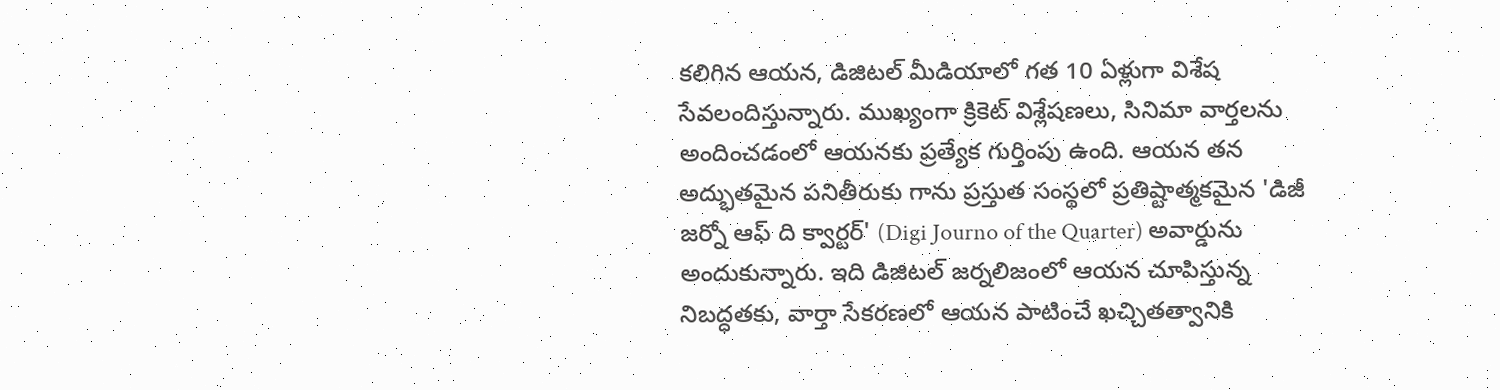కలిగిన ఆయన, డిజిటల్ మీడియాలో గత 10 ఏళ్లుగా విశేష సేవలందిస్తున్నారు. ముఖ్యంగా క్రికెట్ విశ్లేషణలు, సినిమా వార్తలను అందించడంలో ఆయనకు ప్రత్యేక గుర్తింపు ఉంది. ఆయన తన అద్భుతమైన పనితీరుకు గాను ప్రస్తుత సంస్థలో ప్రతిష్టాత్మకమైన 'డిజీ జర్నో ఆఫ్ ది క్వార్టర్' (Digi Journo of the Quarter) అవార్డును అందుకున్నారు. ఇది డిజిటల్ జర్నలిజంలో ఆయన చూపిస్తున్న నిబద్ధతకు, వార్తా సేకరణలో ఆయన పాటించే ఖచ్చితత్వానికి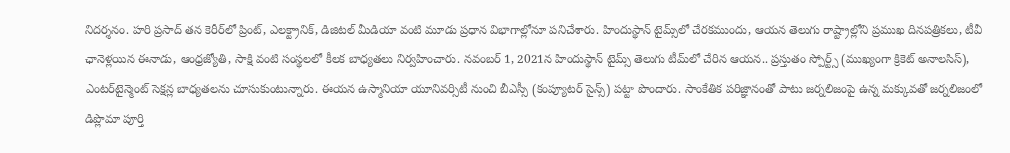నిదర్శనం. హరి ప్రసాద్ తన కెరీర్‌లో ప్రింట్, ఎలక్ట్రానిక్, డిజిటల్ మీడియా వంటి మూడు ప్రధాన విభాగాల్లోనూ పనిచేశారు. హిందుస్థాన్ టైమ్స్‌లో చేరకముందు, ఆయన తెలుగు రాష్ట్రాల్లోని ప్రముఖ దినపత్రికలు, టీవీ ఛానెళ్లయిన ఈనాడు, ఆంధ్రజ్యోతి, సాక్షి వంటి సంస్థలలో కీలక బాధ్యతలు నిర్వహించారు. నవంబర్ 1, 2021న హిందుస్థాన్ టైమ్స్ తెలుగు టీమ్‌లో చేరిన ఆయన.. ప్రస్తుతం స్పోర్ట్స్ (ముఖ్యంగా క్రికెట్ అనాలసిస్), ఎంటర్‌టైన్మెంట్ సెక్షన్ల బాధ్యతలను చూసుకుంటున్నారు. ఈయన ఉస్మానియా యూనివర్సిటీ నుంచి బీఎస్సీ (కంప్యూటర్ సైన్స్) పట్టా పొందారు. సాంకేతిక పరిజ్ఞానంతో పాటు జర్నలిజంపై ఉన్న మక్కువతో జర్నలిజంలో డిప్లొమా పూర్తి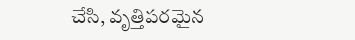చేసి, వృత్తిపరమైన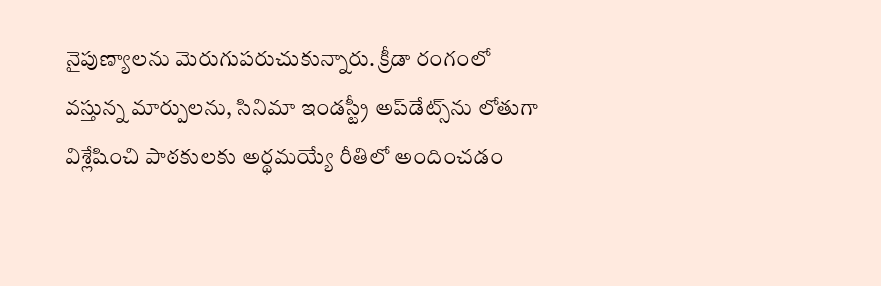నైపుణ్యాలను మెరుగుపరుచుకున్నారు. క్రీడా రంగంలో వస్తున్న మార్పులను, సినిమా ఇండస్ట్రీ అప్‌డేట్స్‌ను లోతుగా విశ్లేషించి పాఠకులకు అర్థమయ్యే రీతిలో అందించడం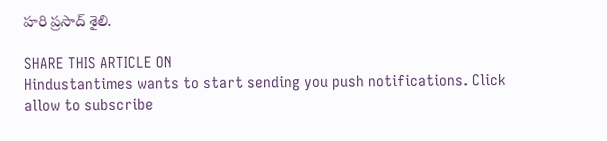హరి ప్రసాద్ శైలి.

SHARE THIS ARTICLE ON
Hindustantimes wants to start sending you push notifications. Click allow to subscribe